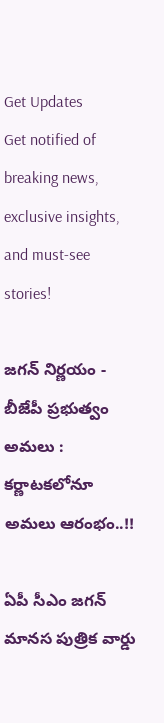Get Updates
Get notified of breaking news, exclusive insights, and must-see stories!

జగన్ నిర్ణయం - బీజేపీ ప్రభుత్వం అమలు : కర్ణాటకలోనూ అమలు ఆరంభం..!!

ఏపీ సీఎం జగన్ మానస పుత్రిక వార్డు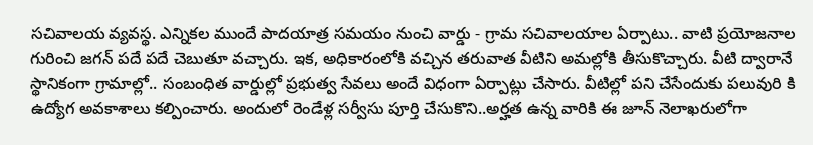సచివాలయ వ్యవస్థ. ఎన్నికల ముందే పాదయాత్ర సమయం నుంచి వార్డు - గ్రామ సచివాలయాల ఏర్పాటు.. వాటి ప్రయోజనాల గురించి జగన్ పదే పదే చెబుతూ వచ్చారు. ఇక, అధికారంలోకి వచ్చిన తరువాత వీటిని అమల్లోకి తీసుకొచ్చారు. వీటి ద్వారానే స్థానికంగా గ్రామాల్లో.. సంబంధిత వార్డుల్లో ప్రభుత్వ సేవలు అందే విధంగా ఏర్పాట్లు చేసారు. వీటిల్లో పని చేసేందుకు పలువురి కి ఉద్యోగ అవకాశాలు కల్పించారు. అందులో రెండేళ్ల సర్వీసు పూర్తి చేసుకొని..అర్హత ఉన్న వారికి ఈ జూన్ నెలాఖరులోగా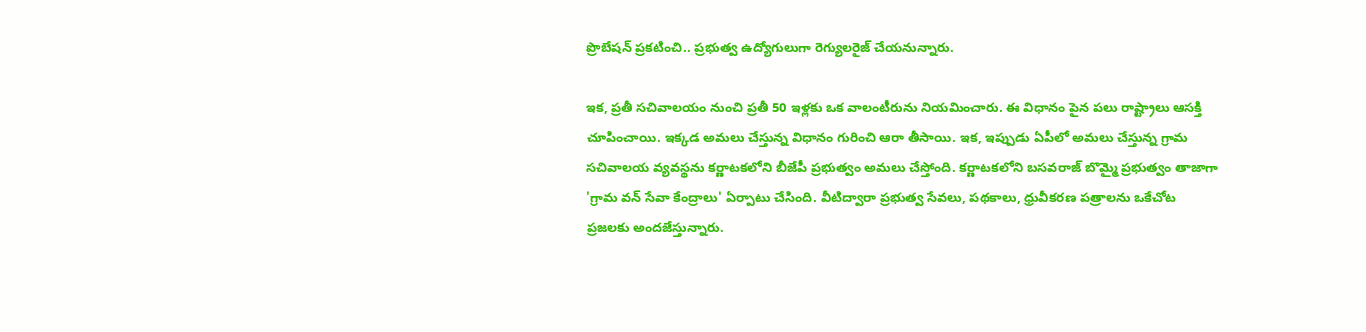ప్రొబేషన్ ప్రకటించి.. ప్రభుత్వ ఉద్యోగులుగా రెగ్యులరైజ్ చేయనున్నారు.

ఇక, ప్రతీ సచివాలయం నుంచి ప్రతీ 50 ఇళ్లకు ఒక వాలంటీరును నియమించారు. ఈ విధానం పైన పలు రాష్ట్రాలు ఆసక్తి చూపించాయి. ఇక్కడ అమలు చేస్తున్న విధానం గురించి ఆరా తీసాయి. ఇక, ఇప్పుడు ఏపీలో అమలు చేస్తున్న గ్రామ సచివాలయ వ్యవస్థను కర్ణాటకలోని బీజేపీ ప్రభుత్వం అమలు చేస్తోంది. కర్ణాటకలోని బసవరాజ్‌ బొమ్మై ప్రభుత్వం తాజాగా 'గ్రామ వన్‌ సేవా కేంద్రాలు' ఏర్పాటు చేసింది. వీటిద్వారా ప్రభుత్వ సేవలు, పథకాలు, ధ్రువీకరణ పత్రాలను ఒకేచోట ప్రజలకు అందజేస్తున్నారు.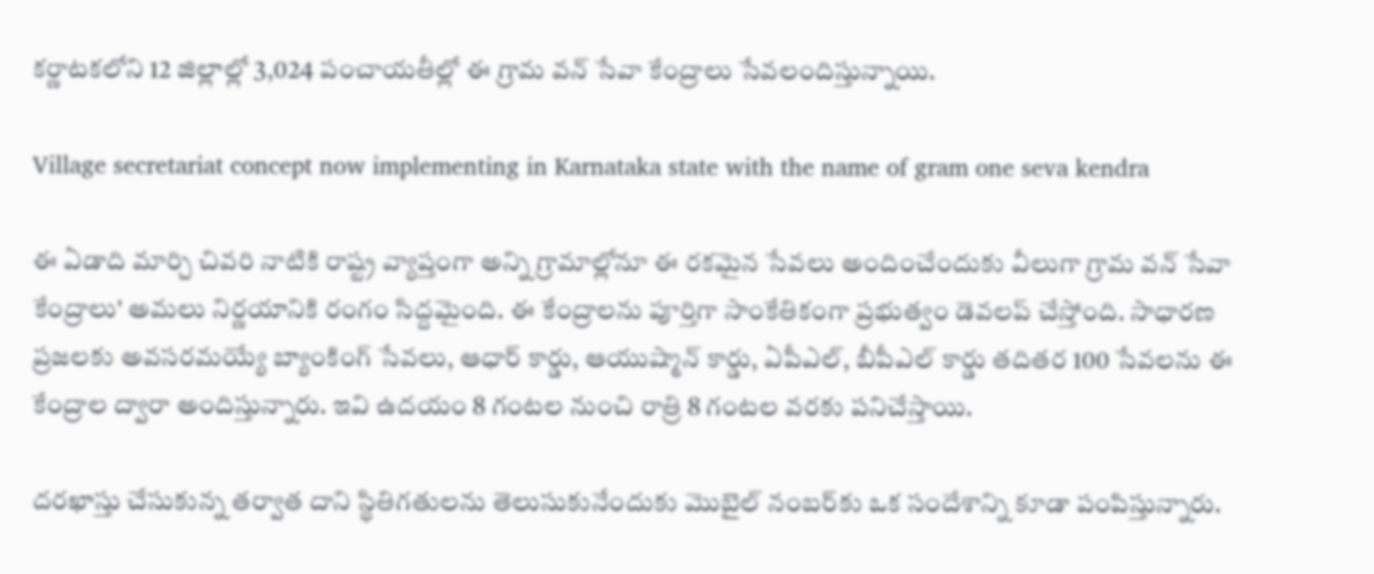కర్ణాటకలోని 12 జిల్లాల్లో 3,024 పంచాయతీల్లో ఈ గ్రామ వన్‌ సేవా కేంద్రాలు సేవలందిస్తున్నాయి.

Village secretariat concept now implementing in Karnataka state with the name of gram one seva kendra

ఈ ఏడాది మార్చి చివరి నాటికి రాష్ట్ర వ్యాప్తంగా అన్ని గ్రామాల్లోనూ ఈ రకమైన సేవలు అందించేందుకు వీలుగా గ్రామ వన్‌ సేవా కేంద్రాలు' అమలు నిర్ణయానికి రంగం సిద్దమైంది. ఈ కేంద్రాలను పూర్తిగా సాంకేతికంగా ప్రభుత్వం డెవలప్ చేస్తోంది. సాధారణ ప్రజలకు అవసరమయ్యే బ్యాంకింగ్‌ సేవలు, ఆధార్‌ కార్డు, ఆయుష్మాన్‌ కార్డు, ఏపీఎల్, బీపీఎల్‌ కార్డు తదితర 100 సేవలను ఈ కేంద్రాల ద్వారా అందిస్తున్నారు. ఇవి ఉదయం 8 గంటల నుంచి రాత్రి 8 గంటల వరకు పనిచేస్తాయి.

దరఖాస్తు చేసుకున్న తర్వాత దాని స్థితిగతులను తెలుసుకునేందుకు మొబైల్‌ నంబర్‌కు ఒక సందేశాన్ని కూడా పంపిస్తున్నారు.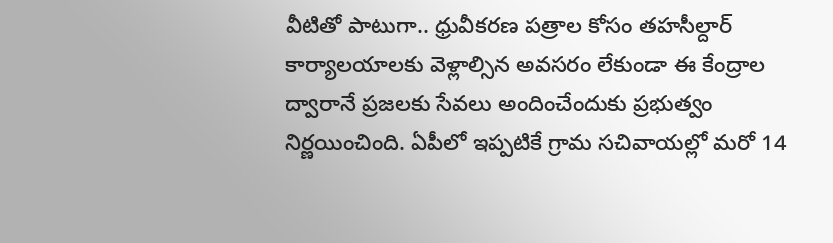వీటితో పాటుగా.. ధ్రువీకరణ పత్రాల కోసం తహసీల్దార్‌ కార్యాలయాలకు వెళ్లాల్సిన అవసరం లేకుండా ఈ కేంద్రాల ద్వారానే ప్రజలకు సేవలు అందించేందుకు ప్రభుత్వం నిర్ణయించింది. ఏపీలో ఇప్పటికే గ్రామ సచివాయల్లో మరో 14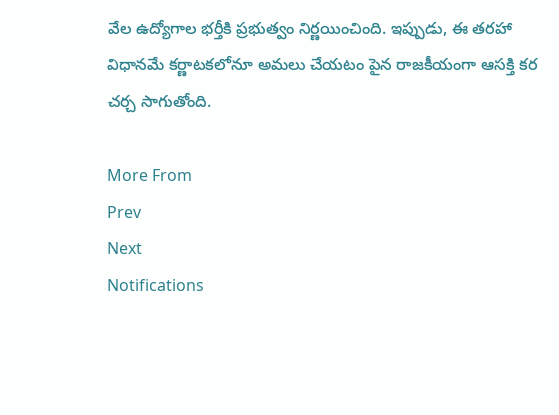వేల ఉద్యోగాల భర్తీకి ప్రభుత్వం నిర్ణయించింది. ఇప్పుడు, ఈ తరహా విధానమే కర్ణాటకలోనూ అమలు చేయటం పైన రాజకీయంగా ఆసక్తి కర చర్చ సాగుతోంది.

More From
Prev
Next
Notifications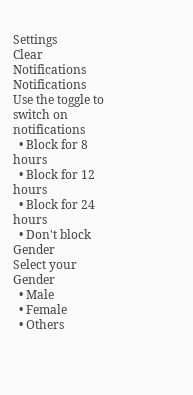Settings
Clear Notifications
Notifications
Use the toggle to switch on notifications
  • Block for 8 hours
  • Block for 12 hours
  • Block for 24 hours
  • Don't block
Gender
Select your Gender
  • Male
  • Female
  • Others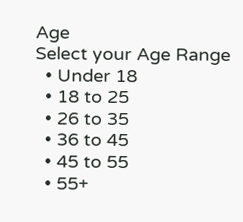Age
Select your Age Range
  • Under 18
  • 18 to 25
  • 26 to 35
  • 36 to 45
  • 45 to 55
  • 55+